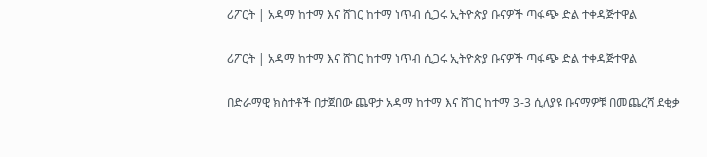ሪፖርት | አዳማ ከተማ እና ሸገር ከተማ ነጥብ ሲጋሩ ኢትዮጵያ ቡናዎች ጣፋጭ ድል ተቀዳጅተዋል

ሪፖርት | አዳማ ከተማ እና ሸገር ከተማ ነጥብ ሲጋሩ ኢትዮጵያ ቡናዎች ጣፋጭ ድል ተቀዳጅተዋል

በድራማዊ ክስተቶች በታጀበው ጨዋታ አዳማ ከተማ እና ሸገር ከተማ 3-3 ሲለያዩ ቡናማዎቹ በመጨረሻ ደቂቃ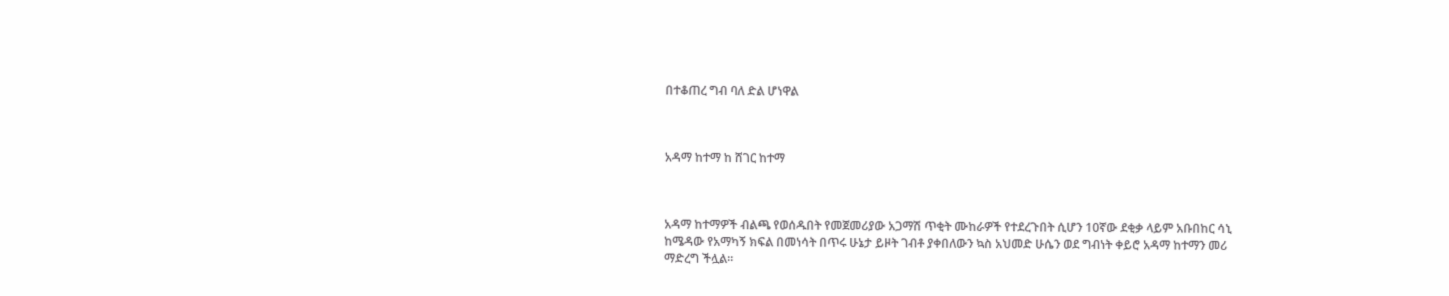በተቆጠረ ግብ ባለ ድል ሆነዋል



አዳማ ከተማ ከ ሸገር ከተማ



አዳማ ከተማዎች ብልጫ የወሰዱበት የመጀመሪያው አጋማሽ ጥቂት ሙከራዎች የተደረጉበት ሲሆን 10ኛው ደቂቃ ላይም አቡበከር ሳኒ ከሜዳው የአማካኝ ክፍል በመነሳት በጥሩ ሁኔታ ይዞት ገብቶ ያቀበለውን ኳስ አህመድ ሁሴን ወደ ግብነት ቀይሮ አዳማ ከተማን መሪ ማድረግ ችሏል።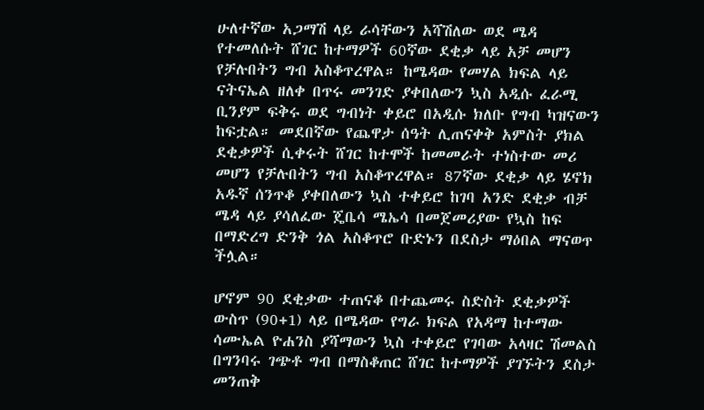ሁለተኛው አጋማሽ ላይ ራሳቸውን አሻሽለው ወደ ሜዳ የተመለሱት ሸገር ከተማዎች 60ኛው ደቂቃ ላይ አቻ መሆን የቻሉበትን ግብ አስቆጥረዋል። ከሜዳው የመሃል ክፍል ላይ ናትናኤል ዘለቀ በጥሩ መንገድ ያቀበለውን ኳስ አዲሱ ፈራሚ ቢንያም ፍቅሩ ወደ ግብነት ቀይሮ በአዲሱ ክለቡ የግብ ካዝናውን ከፍቷል። መደበኛው የጨዋታ ሰዓት ሊጠናቀቅ አምስት ያክል ደቂቃዎች ሲቀሩት ሸገር ከተሞች ከመመራት ተነስተው መሪ መሆን የቻሉበትን ግብ አስቆጥረዋል። 87ኛው ደቂቃ ላይ ሄኖክ አዱኛ ሰንጥቆ ያቀበለውን ኳስ ተቀይሮ ከገባ አንድ ደቂቃ ብቻ ሜዳ ላይ ያሳለፈው ጄቤሳ ሜኤሳ በመጀመሪያው የኳስ ከፍ በማድረግ ድንቅ ጎል አስቆጥሮ ቡድኑን በደስታ ማዕበል ማናወጥ ችሏል።

ሆኖም 90 ደቂቃው ተጠናቆ በተጨመሩ ስድስት ደቂቃዎች ውስጥ (90+1) ላይ በሜዳው የግራ ክፍል የአዳማ ከተማው ሳሙኤል ዮሐንስ ያሻማውን ኳስ ተቀይሮ የገባው አላዛር ሽመልስ በግንባሩ ገጭቶ ግብ በማስቆጠር ሸገር ከተማዎች ያገኙትን ደስታ መንጠቅ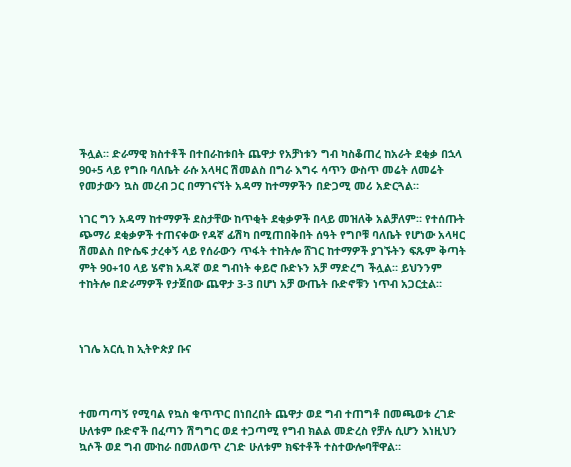ችሏል። ድራማዊ ክስተቶች በተበራከቱበት ጨዋታ የአቻነቱን ግብ ካስቆጠረ ከአራት ደቂቃ በኋላ 90+5 ላይ የግቡ ባለቤት ራሱ አላዛር ሽመልስ በግራ እግሩ ሳጥን ውስጥ መሬት ለመሬት የመታውን ኳስ መረብ ጋር በማገናኘት አዳማ ከተማዎችን በድጋሚ መሪ አድርጓል።

ነገር ግን አዳማ ከተማዎች ደስታቸው ከጥቂት ደቂቃዎች በላይ መዝለቅ አልቻለም። የተሰጡት ጭማሪ ደቂቃዎች ተጠናቀው የዳኛ ፊሽካ በሚጠበቅበት ሰዓት የግቦቹ ባለቤት የሆነው አላዛር ሽመልስ በዮሴፍ ታረቀኝ ላይ የሰራውን ጥፋት ተከትሎ ሸገር ከተማዎች ያገኙትን ፍጹም ቅጣት ምት 90+10 ላይ ሄኖክ አዱኛ ወደ ግብነት ቀይሮ ቡድኑን አቻ ማድረግ ችሏል። ይህንንም ተከትሎ በድራማዎች የታጀበው ጨዋታ 3-3 በሆነ አቻ ውጤት ቡድኖቹን ነጥብ አጋርቷል።



ነገሌ አርሲ ከ ኢትዮጵያ ቡና



ተመጣጣኝ የሚባል የኳስ ቁጥጥር በነበረበት ጨዋታ ወደ ግብ ተጠግቶ በመጫወቱ ረገድ ሁለቱም ቡድኖች በፈጣን ሽግግር ወደ ተጋጣሚ የግብ ክልል መድረስ የቻሉ ሲሆን እነዚህን ኳሶች ወደ ግብ ሙከራ በመለወጥ ረገድ ሁለቱም ክፍተቶች ተስተውሎባቸዋል።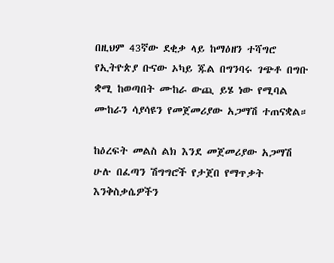በዚህም 43ኛው ደቂቃ ላይ ከማዕዘን ተሻግሮ የኢትዮጵያ ቡናው ኦካይ ጁል በግንባሩ ገጭቶ በግቡ ቋሚ ከወጣበት ሙከራ ውጪ ይሄ ነው የሚባል ሙከራን ሳያሳዩን የመጀመሪያው አጋማሽ ተጠናቋል።

ከዕረፍት መልስ ልክ እንደ መጀመሪያው አጋማሽ ሁሉ በፈጣን ሽግግሮች የታጀበ የማጥቃት እንቅስቃሴዎችን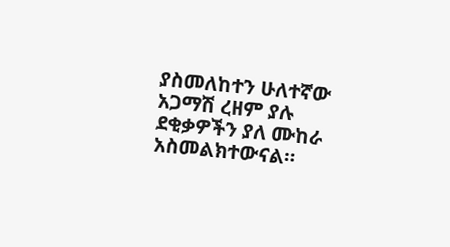ያስመለከተን ሁለተኛው አጋማሽ ረዘም ያሉ ደቂቃዎችን ያለ ሙከራ አስመልክተውናል።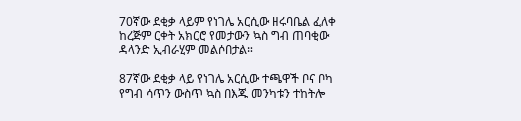70ኛው ደቂቃ ላይም የነገሌ አርሲው ዘሩባቤል ፈለቀ ከረጅም ርቀት አክርሮ የመታውን ኳስ ግብ ጠባቂው ዳላንድ ኢብራሂም መልሶበታል።

87ኛው ደቂቃ ላይ የነገሌ አርሲው ተጫዋች ቦና ቦካ የግብ ሳጥን ውስጥ ኳስ በእጁ መንካቱን ተከትሎ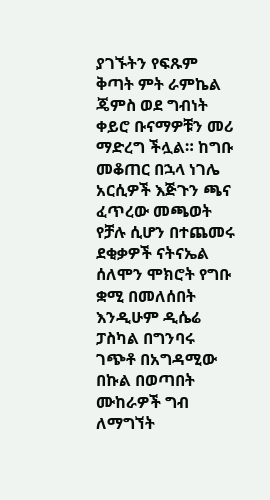ያገኙትን የፍጹም ቅጣት ምት ራምኬል ጄምስ ወደ ግብነት ቀይሮ ቡናማዎቹን መሪ ማድረግ ችሏል። ከግቡ መቆጠር በኋላ ነገሌ አርሲዎች እጅጉን ጫና ፈጥረው መጫወት የቻሉ ሲሆን በተጨመሩ ደቂቃዎች ናትናኤል ሰለሞን ሞክሮት የግቡ ቋሚ በመለሰበት እንዲሁም ዲሴሬ ፓስካል በግንባሩ ገጭቶ በአግዳሚው በኩል በወጣበት ሙከራዎች ግብ ለማግኘት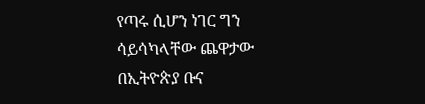የጣሩ ሲሆን ነገር ግን ሳይሳካላቸው ጨዋታው በኢትዮጵያ ቡና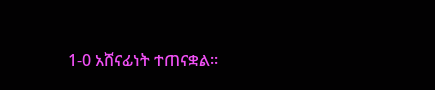1-0 አሸናፊነት ተጠናቋል።